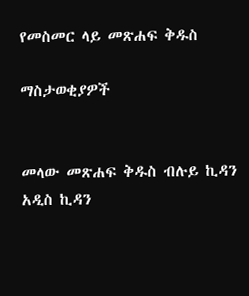የመስመር ላይ መጽሐፍ ቅዱስ

ማስታወቂያዎች


መላው መጽሐፍ ቅዱስ ብሉይ ኪዳን አዲስ ኪዳን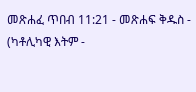መጽሐፈ ጥበብ 11:21 - መጽሐፍ ቅዱስ - (ካቶሊካዊ እትም -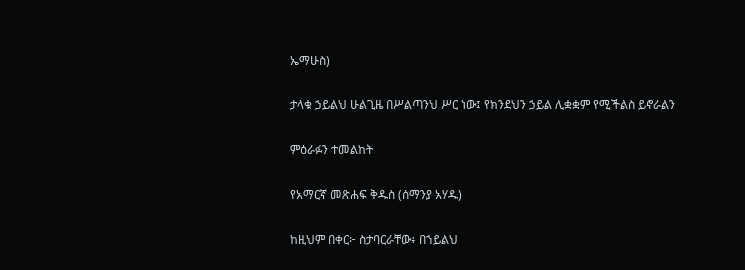ኤማሁስ)

ታላቁ ኃይልህ ሁልጊዜ በሥልጣንህ ሥር ነው፤ የክንደህን ኃይል ሊቋቋም የሚችልስ ይኖራልን

ምዕራፉን ተመልከት

የአማርኛ መጽሐፍ ቅዱስ (ሰማንያ አሃዱ)

ከዚህም በቀር፦ ስታባርራቸው፥ በኀይልህ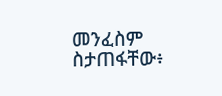መንፈስም ስታጠፋቸው፥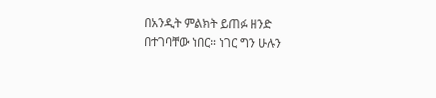በአንዲት ምልክት ይጠፉ ዘንድ በተገባቸው ነበር። ነገር ግን ሁሉን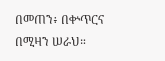በመጠን፥ በቍጥርና በሚዛን ሠራህ።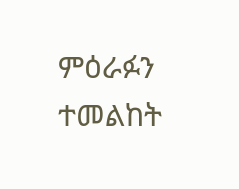ምዕራፉን ተመልከት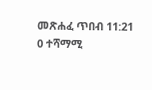መጽሐፈ ጥበብ 11:21
0 ተሻማሚ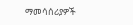ማመሳሰሪያዎች